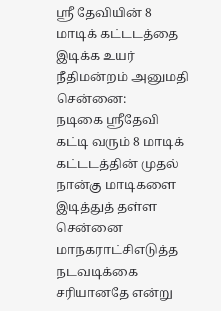ஸ்ரீ தேவியின் 8 மாடிக் கட்டடத்தை இடிக்க உயர் நீதிமன்றம் அனுமதி
சென்னை:
நடிகை ஸ்ரீதேவி கட்டி வரும் 8 மாடிக் கட்டடத்தின் முதல் நான்கு மாடிகளை இடித்துத் தள்ள சென்னை மாநகராட்சிஎடுத்த நடவடிக்கை சரியானதே என்று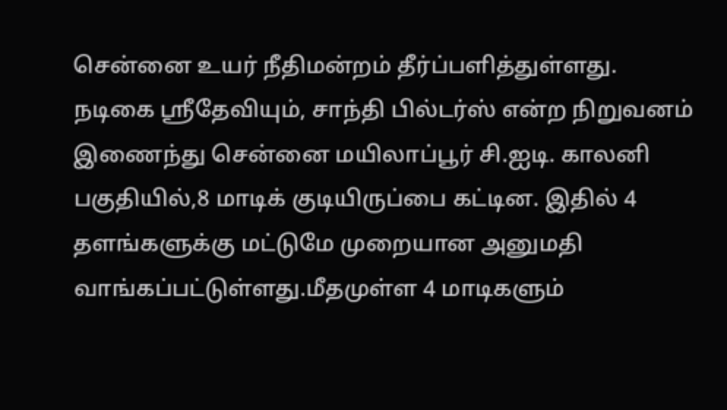சென்னை உயர் நீதிமன்றம் தீர்ப்பளித்துள்ளது.
நடிகை ஸ்ரீதேவியும், சாந்தி பில்டர்ஸ் என்ற நிறுவனம் இணைந்து சென்னை மயிலாப்பூர் சி.ஐடி. காலனி பகுதியில்,8 மாடிக் குடியிருப்பை கட்டின. இதில் 4 தளங்களுக்கு மட்டுமே முறையான அனுமதி வாங்கப்பட்டுள்ளது.மீதமுள்ள 4 மாடிகளும்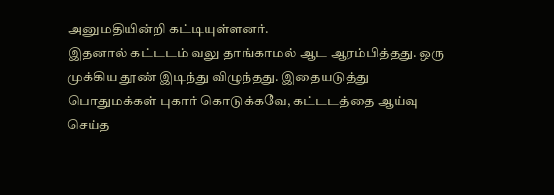அனுமதியின்றி கட்டியுள்ளனர்.
இதனால் கட்டடம் வலு தாங்காமல் ஆட ஆரம்பித்தது. ஒரு முக்கிய தூண் இடிந்து விழுந்தது. இதையடுத்து பொதுமக்கள் புகார் கொடுக்கவே, கட்டடத்தை ஆய்வு செய்த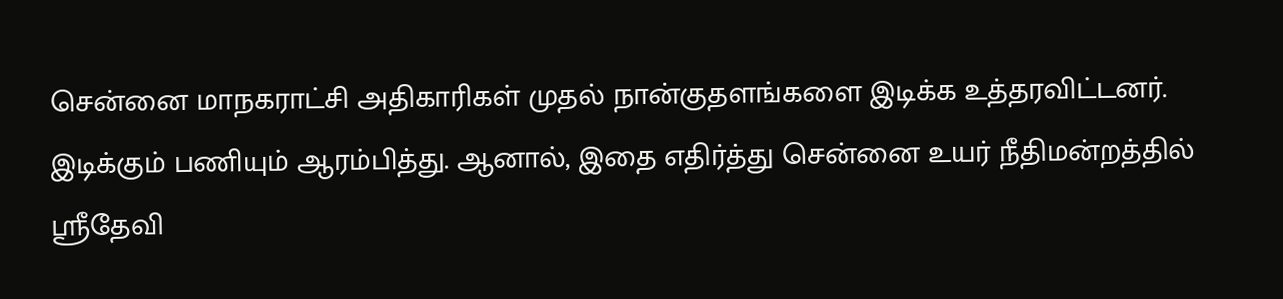சென்னை மாநகராட்சி அதிகாரிகள் முதல் நான்குதளங்களை இடிக்க உத்தரவிட்டனர்.
இடிக்கும் பணியும் ஆரம்பித்து. ஆனால், இதை எதிர்த்து சென்னை உயர் நீதிமன்றத்தில் ஸ்ரீதேவி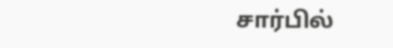சார்பில்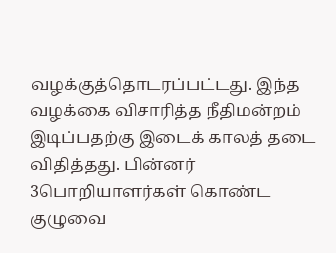வழக்குத்தொடரப்பட்டது. இந்த வழக்கை விசாரித்த நீதிமன்றம் இடிப்பதற்கு இடைக் காலத் தடை விதித்தது. பின்னர் 3பொறியாளர்கள் கொண்ட குழுவை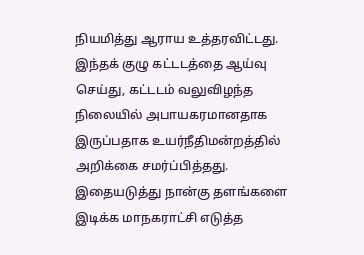நியமித்து ஆராய உத்தரவிட்டது.
இந்தக் குழு கட்டடத்தை ஆய்வு செய்து, கட்டடம் வலுவிழந்த நிலையில் அபாயகரமானதாக இருப்பதாக உயர்நீதிமன்றத்தில் அறிக்கை சமர்ப்பித்தது. இதையடுத்து நான்கு தளங்களை இடிக்க மாநகராட்சி எடுத்த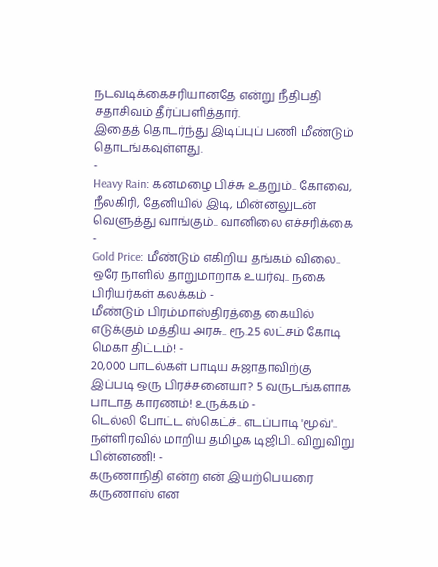நடவடிக்கைசரியானதே என்று நீதிபதி சதாசிவம் தீர்ப்பளித்தார்.
இதைத் தொடர்ந்து இடிப்புப் பணி மீண்டும் தொடங்கவுள்ளது.
-
Heavy Rain: கனமழை பிச்சு உதறும்.. கோவை, நீலகிரி, தேனியில் இடி, மின்னலுடன் வெளுத்து வாங்கும்.. வானிலை எச்சரிக்கை -
Gold Price: மீண்டும் எகிறிய தங்கம் விலை.. ஒரே நாளில் தாறுமாறாக உயர்வு.. நகை பிரியர்கள் கலக்கம் -
மீண்டும் பிரம்மாஸ்திரத்தை கையில் எடுக்கும் மத்திய அரசு.. ரூ.2.5 லட்சம் கோடி மெகா திட்டம்! -
20,000 பாடல்கள் பாடிய சுஜாதாவிற்கு இப்படி ஒரு பிரச்சனையா? 5 வருடங்களாக பாடாத காரணம்! உருக்கம் -
டெல்லி போட்ட ஸ்கெட்ச்.. எடப்பாடி 'மூவ்'.. நள்ளிரவில் மாறிய தமிழக டிஜிபி.. விறுவிறு பின்னணி! -
கருணாநிதி என்ற என் இயற்பெயரை கருணாஸ் என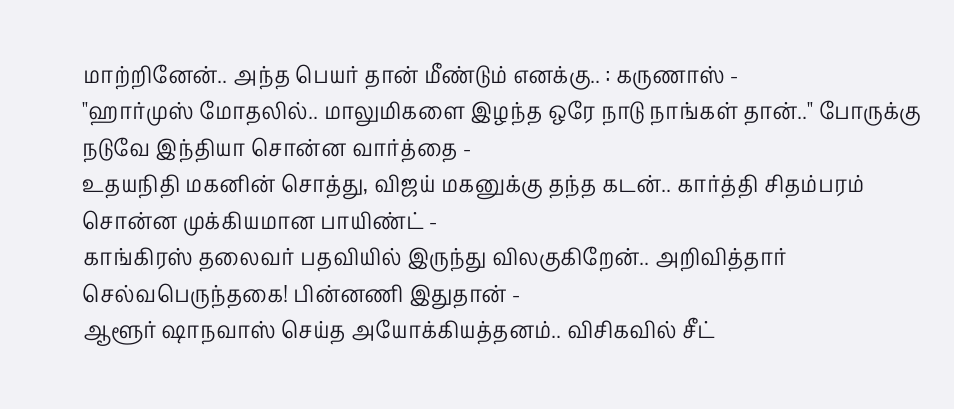மாற்றினேன்.. அந்த பெயர் தான் மீண்டும் எனக்கு.. : கருணாஸ் -
"ஹார்முஸ் மோதலில்.. மாலுமிகளை இழந்த ஒரே நாடு நாங்கள் தான்.." போருக்கு நடுவே இந்தியா சொன்ன வார்த்தை -
உதயநிதி மகனின் சொத்து, விஜய் மகனுக்கு தந்த கடன்.. கார்த்தி சிதம்பரம் சொன்ன முக்கியமான பாயிண்ட் -
காங்கிரஸ் தலைவர் பதவியில் இருந்து விலகுகிறேன்.. அறிவித்தார் செல்வபெருந்தகை! பின்னணி இதுதான் -
ஆளூர் ஷாநவாஸ் செய்த அயோக்கியத்தனம்.. விசிகவில் சீட்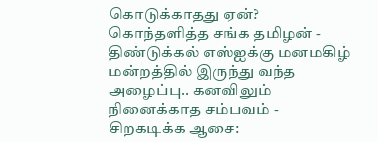கொடுக்காதது ஏன்? கொந்தளித்த சங்க தமிழன் -
திண்டுக்கல் எஸ்ஐக்கு மனமகிழ் மன்றத்தில் இருந்து வந்த அழைப்பு.. கனவிலும் நினைக்காத சம்பவம் -
சிறகடிக்க ஆசை: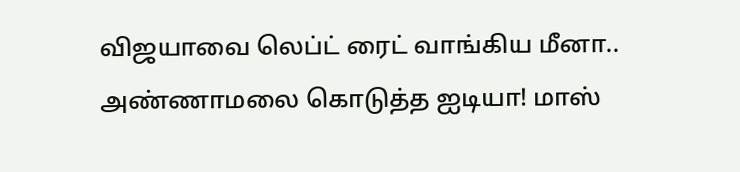விஜயாவை லெப்ட் ரைட் வாங்கிய மீனா.. அண்ணாமலை கொடுத்த ஐடியா! மாஸ்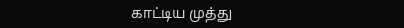காட்டிய முத்து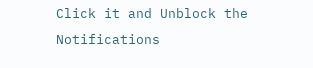Click it and Unblock the Notifications